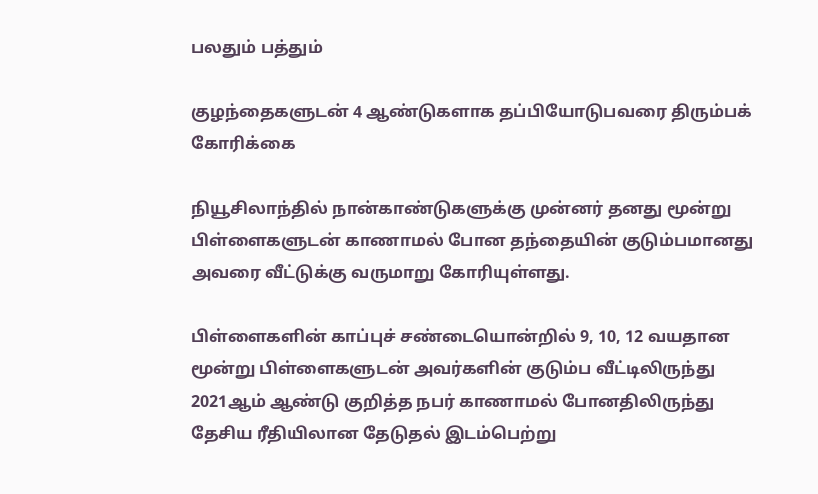பலதும் பத்தும்

குழந்தைகளுடன் 4 ஆண்டுகளாக தப்பியோடுபவரை திரும்பக் கோரிக்கை

நியூசிலாந்தில் நான்காண்டுகளுக்கு முன்னர் தனது மூன்று பிள்ளைகளுடன் காணாமல் போன தந்தையின் குடும்பமானது அவரை வீட்டுக்கு வருமாறு கோரியுள்ளது.

பிள்ளைகளின் காப்புச் சண்டையொன்றில் 9, 10, 12 வயதான மூன்று பிள்ளைகளுடன் அவர்களின் குடும்ப வீட்டிலிருந்து 2021ஆம் ஆண்டு குறித்த நபர் காணாமல் போனதிலிருந்து தேசிய ரீதியிலான தேடுதல் இடம்பெற்று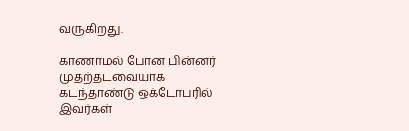வருகிறது.

காணாமல் போன பின்னர் முதற்தடவையாக கடந்தாண்டு ஒக்டோபரில் இவர்கள்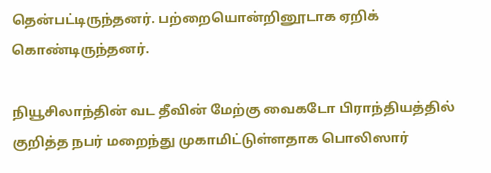தென்பட்டிருந்தனர். பற்றையொன்றினூடாக ஏறிக் கொண்டிருந்தனர்.

நியூசிலாந்தின் வட தீவின் மேற்கு வைகடோ பிராந்தியத்தில் குறித்த நபர் மறைந்து முகாமிட்டுள்ளதாக பொலிஸார்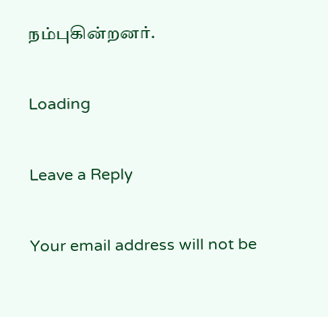நம்புகின்றனர்.

Loading

Leave a Reply

Your email address will not be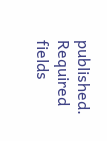published. Required fields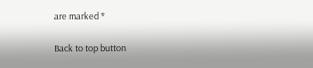are marked *

Back to top button